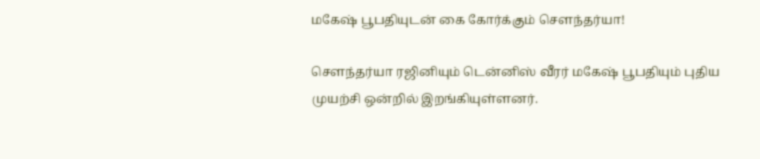மகேஷ் பூபதியுடன் கை கோர்க்கும் சௌந்தர்யா!

சௌந்தர்யா ரஜினியும் டென்னிஸ் வீரர் மகேஷ் பூபதியும் புதிய முயற்சி ஒன்றில் இறங்கியுள்ளனர்.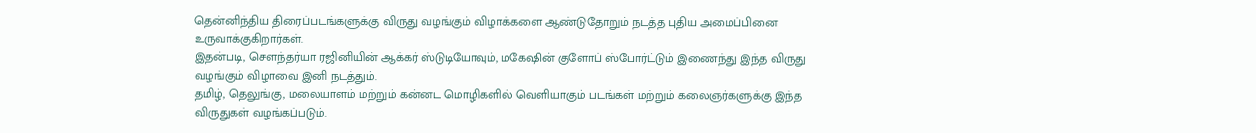தென்னிந்திய திரைப்படங்களுக்கு விருது வழங்கும் விழாக்களை ஆண்டுதோறும் நடத்த புதிய அமைப்பினை உருவாக்குகிறார்கள்.
இதன்படி, சௌந்தர்யா ரஜினியின் ஆக்கர் ஸ்டுடியோவும், மகேஷின் குளோப் ஸ்போர்ட்டும் இணைந்து இந்த விருது வழங்கும் விழாவை இனி நடத்தும்.
தமிழ், தெலுங்கு, மலையாளம் மற்றும் கன்னட மொழிகளில் வெளியாகும் படங்கள் மற்றும் கலைஞர்களுக்கு இந்த விருதுகள் வழங்கப்படும்.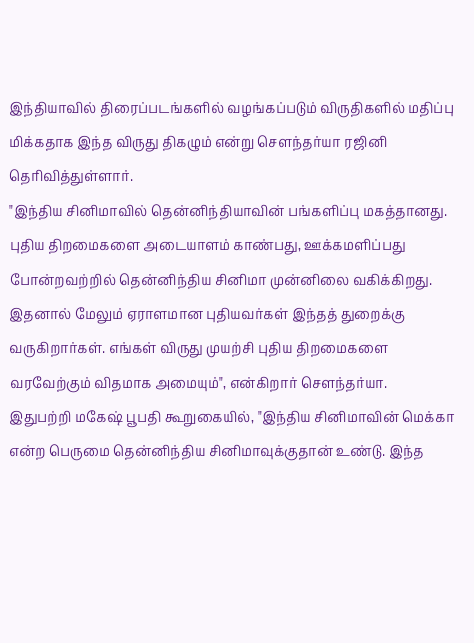இந்தியாவில் திரைப்படங்களில் வழங்கப்படும் விருதிகளில் மதிப்பு மிக்கதாக இந்த விருது திகழும் என்று சௌந்தர்யா ரஜினி தெரிவித்துள்ளார்.
"இந்திய சினிமாவில் தென்னிந்தியாவின் பங்களிப்பு மகத்தானது. புதிய திறமைகளை அடையாளம் காண்பது, ஊக்கமளிப்பது போன்றவற்றில் தென்னிந்திய சினிமா முன்னிலை வகிக்கிறது. இதனால் மேலும் ஏராளமான புதியவர்கள் இந்தத் துறைக்கு வருகிறார்கள். எங்கள் விருது முயற்சி புதிய திறமைகளை வரவேற்கும் விதமாக அமையும்", என்கிறார் சௌந்தர்யா.
இதுபற்றி மகேஷ் பூபதி கூறுகையில், "இந்திய சினிமாவின் மெக்கா என்ற பெருமை தென்னிந்திய சினிமாவுக்குதான் உண்டு. இந்த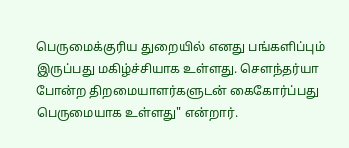பெருமைக்குரிய துறையில் எனது பங்களிப்பும் இருப்பது மகிழ்ச்சியாக உள்ளது. சௌந்தர்யா போன்ற திறமையாளர்களுடன் கைகோர்ப்பது பெருமையாக உள்ளது" என்றார்.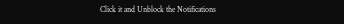Click it and Unblock the Notifications